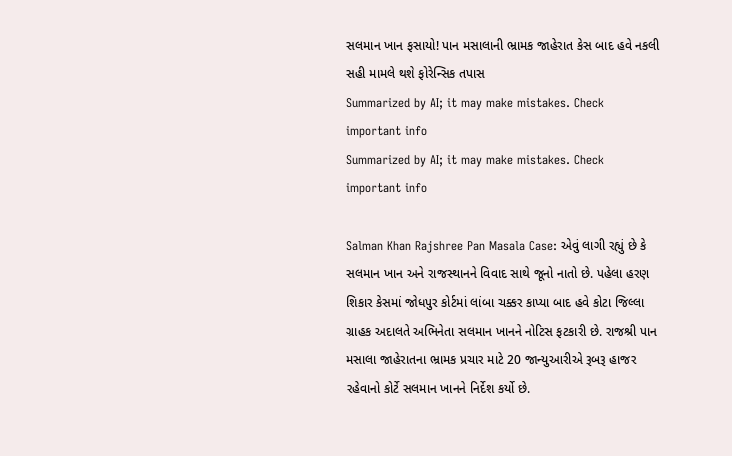સલમાન ખાન ફસાયો! પાન મસાલાની ભ્રામક જાહેરાત કેસ બાદ હવે નકલી સહી મામલે થશે ફોરેન્સિક તપાસ
Summarized by AI; it may make mistakes. Check important info
Summarized by AI; it may make mistakes. Check important info

Salman Khan Rajshree Pan Masala Case: એવું લાગી રહ્યું છે કે સલમાન ખાન અને રાજસ્થાનને વિવાદ સાથે જૂનો નાતો છે. પહેલા હરણ શિકાર કેસમાં જોધપુર કોર્ટમાં લાંબા ચક્કર કાપ્યા બાદ હવે કોટા જિલ્લા ગ્રાહક અદાલતે અભિનેતા સલમાન ખાનને નોટિસ ફટકારી છે. રાજશ્રી પાન મસાલા જાહેરાતના ભ્રામક પ્રચાર માટે 20 જાન્યુઆરીએ રૂબરૂ હાજર રહેવાનો કોર્ટે સલમાન ખાનને નિર્દેશ કર્યો છે.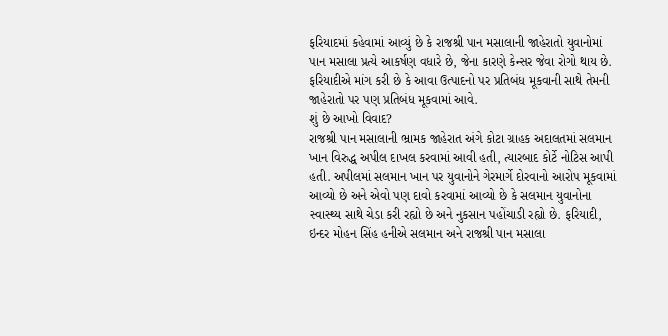ફરિયાદમાં કહેવામાં આવ્યું છે કે રાજશ્રી પાન મસાલાની જાહેરાતો યુવાનોમાં પાન મસાલા પ્રત્યે આકર્ષણ વધારે છે, જેના કારણે કેન્સર જેવા રોગો થાય છે. ફરિયાદીએ માંગ કરી છે કે આવા ઉત્પાદનો પર પ્રતિબંધ મૂકવાની સાથે તેમની જાહેરાતો પર પણ પ્રતિબંધ મૂકવામાં આવે.
શું છે આખો વિવાદ?
રાજશ્રી પાન મસાલાની ભ્રામક જાહેરાત અંગે કોટા ગ્રાહક અદાલતમાં સલમાન ખાન વિરુદ્ધ અપીલ દાખલ કરવામાં આવી હતી, ત્યારબાદ કોર્ટે નોટિસ આપી હતી. અપીલમાં સલમાન ખાન પર યુવાનોને ગેરમાર્ગે દોરવાનો આરોપ મૂકવામાં આવ્યો છે અને એવો પણ દાવો કરવામાં આવ્યો છે કે સલમાન યુવાનોના સ્વાસ્થ્ય સાથે ચેડા કરી રહ્યો છે અને નુકસાન પહોંચાડી રહ્યો છે. ફરિયાદી, ઇન્દર મોહન સિંહ હનીએ સલમાન અને રાજશ્રી પાન મસાલા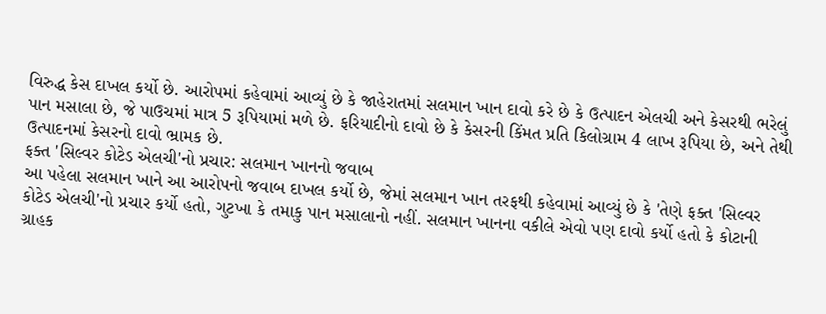વિરુદ્ધ કેસ દાખલ કર્યો છે. આરોપમાં કહેવામાં આવ્યું છે કે જાહેરાતમાં સલમાન ખાન દાવો કરે છે કે ઉત્પાદન એલચી અને કેસરથી ભરેલું પાન મસાલા છે, જે પાઉચમાં માત્ર 5 રૂપિયામાં મળે છે. ફરિયાદીનો દાવો છે કે કેસરની કિંમત પ્રતિ કિલોગ્રામ 4 લાખ રૂપિયા છે, અને તેથી ઉત્પાદનમાં કેસરનો દાવો ભ્રામક છે.
ફક્ત 'સિલ્વર કોટેડ એલચી'નો પ્રચાર: સલમાન ખાનનો જવાબ
આ પહેલા સલમાન ખાને આ આરોપનો જવાબ દાખલ કર્યો છે, જેમાં સલમાન ખાન તરફથી કહેવામાં આવ્યું છે કે 'તેણે ફક્ત 'સિલ્વર કોટેડ એલચી'નો પ્રચાર કર્યો હતો, ગુટખા કે તમાકુ પાન મસાલાનો નહીં. સલમાન ખાનના વકીલે એવો પણ દાવો કર્યો હતો કે કોટાની ગ્રાહક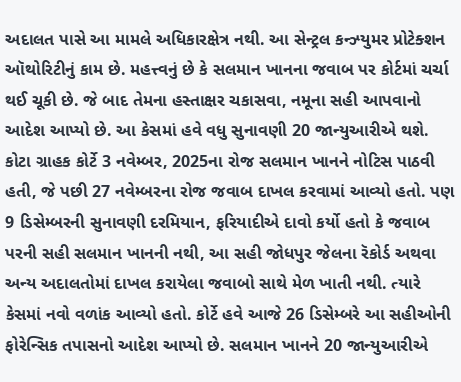અદાલત પાસે આ મામલે અધિકારક્ષેત્ર નથી. આ સેન્ટ્રલ કન્ઝ્યુમર પ્રોટેક્શન ઑથોરિટીનું કામ છે. મહત્ત્વનું છે કે સલમાન ખાનના જવાબ પર કોર્ટમાં ચર્ચા થઈ ચૂકી છે. જે બાદ તેમના હસ્તાક્ષર ચકાસવા, નમૂના સહી આપવાનો આદેશ આપ્યો છે. આ કેસમાં હવે વધુ સુનાવણી 20 જાન્યુઆરીએ થશે.
કોટા ગ્રાહક કોર્ટે 3 નવેમ્બર, 2025ના રોજ સલમાન ખાનને નોટિસ પાઠવી હતી, જે પછી 27 નવેમ્બરના રોજ જવાબ દાખલ કરવામાં આવ્યો હતો. પણ 9 ડિસેમ્બરની સુનાવણી દરમિયાન, ફરિયાદીએ દાવો કર્યો હતો કે જવાબ પરની સહી સલમાન ખાનની નથી, આ સહી જોધપુર જેલના રૅકોર્ડ અથવા અન્ય અદાલતોમાં દાખલ કરાયેલા જવાબો સાથે મેળ ખાતી નથી. ત્યારે કેસમાં નવો વળાંક આવ્યો હતો. કોર્ટે હવે આજે 26 ડિસેમ્બરે આ સહીઓની ફોરેન્સિક તપાસનો આદેશ આપ્યો છે. સલમાન ખાનને 20 જાન્યુઆરીએ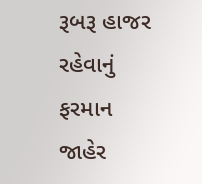રૂબરૂ હાજર રહેવાનું ફરમાન જાહેર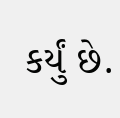કર્યું છે.